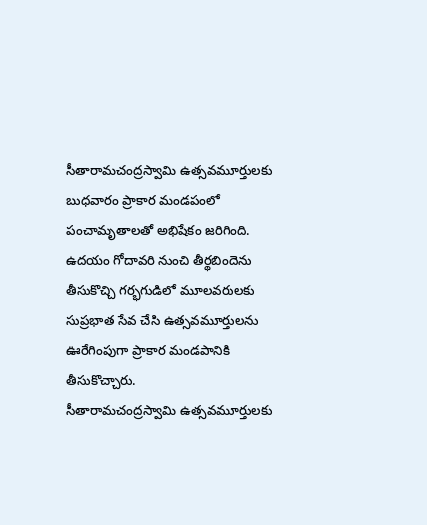సీతారామచంద్రస్వామి ఉత్సవమూర్తులకు బుధవారం ప్రాకార మండపంలో పంచామృతాలతో అభిషేకం జరిగింది. ఉదయం గోదావరి నుంచి తీర్థబిందెను తీసుకొచ్చి గర్భగుడిలో మూలవరులకు సుప్రభాత సేవ చేసి ఉత్సవమూర్తులను ఊరేగింపుగా ప్రాకార మండపానికి తీసుకొచ్చారు.
సీతారామచంద్రస్వామి ఉత్సవమూర్తులకు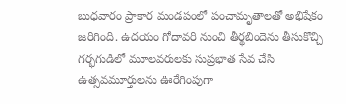బుధవారం ప్రాకార మండపంలో పంచామృతాలతో అభిషేకం జరిగింది. ఉదయం గోదావరి నుంచి తీర్థబిందెను తీసుకొచ్చి గర్భగుడిలో మూలవరులకు సుప్రభాత సేవ చేసి ఉత్సవమూర్తులను ఊరేగింపుగా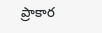ప్రాకార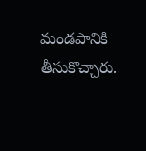మండపానికి తీసుకొచ్చారు.